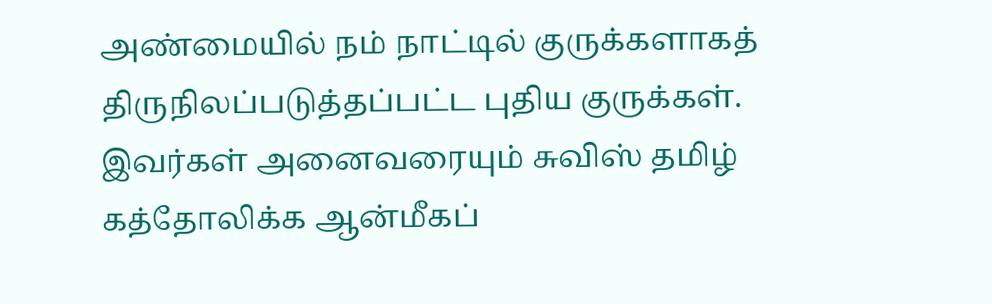அண்மையில் நம் நாட்டில் குருக்களாகத் திருநிலப்படுத்தப்பட்ட புதிய குருக்கள்.
இவர்கள் அனைவரையும் சுவிஸ் தமிழ் கத்தோலிக்க ஆன்மீகப்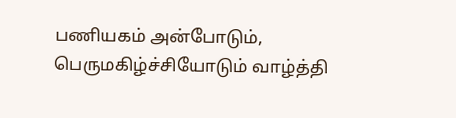பணியகம் அன்போடும், பெருமகிழ்ச்சியோடும் வாழ்த்தி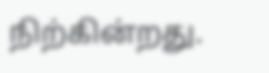நிற்கின்றது.